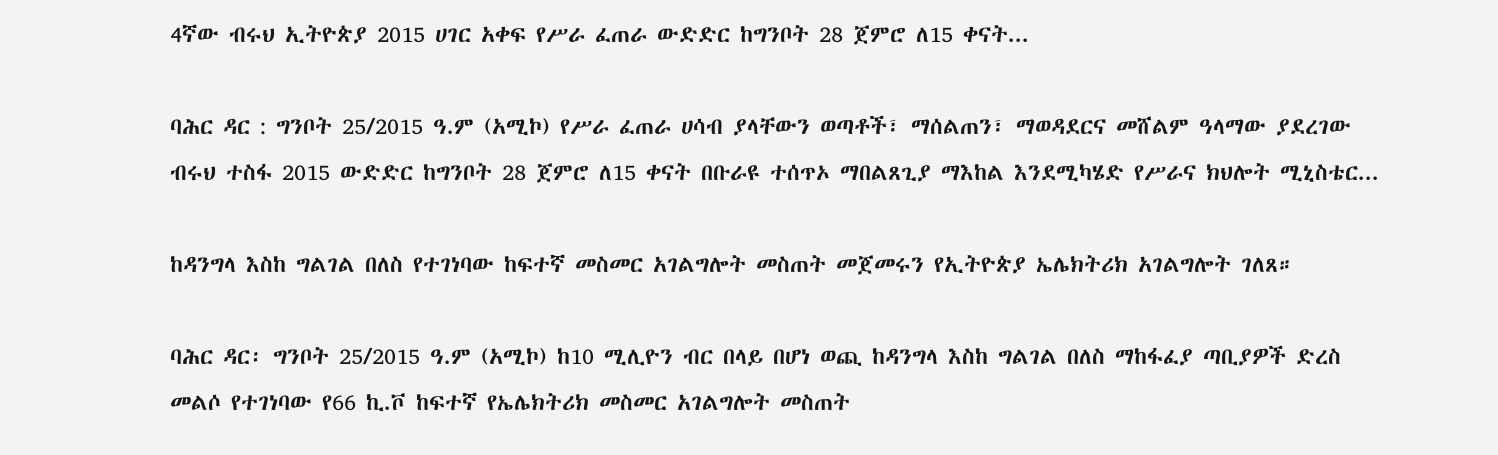4ኛው ብሩህ ኢትዮጵያ 2015 ሀገር አቀፍ የሥራ ፈጠራ ውድድር ከግንቦት 28 ጀምሮ ለ15 ቀናት...

ባሕር ዳር : ግንቦት 25/2015 ዓ.ም (አሚኮ) የሥራ ፈጠራ ሀሳብ ያላቸውን ወጣቶች፣ ማሰልጠን፣ ማወዳደርና መሸልም ዓላማው ያደረገው ብሩህ ተስፋ 2015 ውድድር ከግንቦት 28 ጀምሮ ለ15 ቀናት በቡራዩ ተሰጥኦ ማበልጸጊያ ማእከል እንደሚካሄድ የሥራና ክህሎት ሚኒስቴር...

ከዳንግላ እስከ ግልገል በለስ የተገነባው ከፍተኛ መስመር አገልግሎት መስጠት መጀመሩን የኢትዮጵያ ኤሌክትሪክ አገልግሎት ገለጸ።

ባሕር ዳር፡ ግንቦት 25/2015 ዓ.ም (አሚኮ) ከ10 ሚሊዮን ብር በላይ በሆነ ወጪ ከዳንግላ እስከ ግልገል በለስ ማከፋፈያ ጣቢያዎች ድረስ መልሶ የተገነባው የ66 ኪ.ቮ ከፍተኛ የኤሌክትሪክ መስመር አገልግሎት መስጠት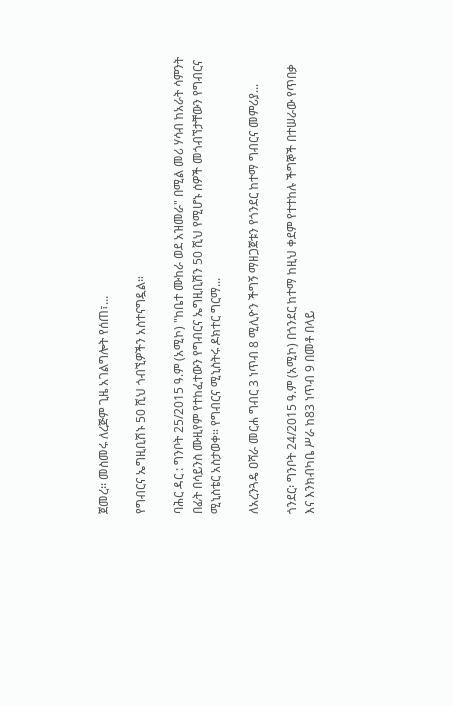ጀመረ፡፡ መስመሩ ለረጅም ጊዜ አገልግሎት የሰጠ፣...

የግብርና ኤግዚቢሽኑ 50 ሺህ ጎብኚዎችን አስተናግዷል።

ባሕር ዳር : ግንቦት 25/2015 ዓ.ም (አሚኮ) "ከቤተ ሙከራ ወደ አዝመራ" በሚል መሪ ሃሳብ ከአራት ሳምንት በፊት በሳይንስ ሙዚየም የተከፈተውን የግብርና ኤግዚቢሽን 50 ሺህ የሚሆኑ ሰዎች መጎብኘታቸውን የግብርና ሚኒስቴር አስታወቀ። የግብርና ሚኒስትሩ ዶክተር ግርማ...

ለአረንጓዴ ዐሻራ መርሐ ግብር 3 ነጥብ 8 ሚሊዮን ችግኝ ማዘጋጀቱን የጎንደር ከተማ ግብርና መምሪያ...

ጎንደር፡ ግንቦት 24/2015 ዓ.ም (አሚኮ) በጎንደር ከተማ ከዚህ ቀደም የተተከሉ ችግኞች በተሠራው የጥበቃ እና እንክብካቤ ሥራ ከ83 ነጥብ 9 በመቶ በላይ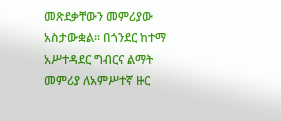መጽደቃቸውን መምሪያው አስታውቋል። በጎንደር ከተማ አሥተዳደር ግብርና ልማት መምሪያ ለአምሥተኛ ዙር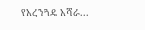የአረንጓዴ አሻራ...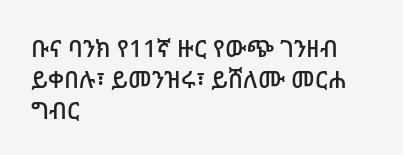ቡና ባንክ የ11ኛ ዙር የውጭ ገንዘብ ይቀበሉ፣ ይመንዝሩ፣ ይሸለሙ መርሐ ግብር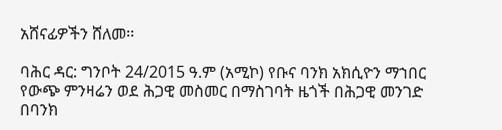አሸናፊዎችን ሸለመ፡፡

ባሕር ዳር: ግንቦት 24/2015 ዓ.ም (አሚኮ) የቡና ባንክ አክሲዮን ማኀበር የውጭ ምንዛሬን ወደ ሕጋዊ መስመር በማስገባት ዜጎች በሕጋዊ መንገድ በባንክ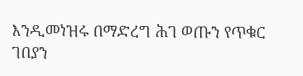እንዲመነዝሩ በማድረግ ሕገ ወጡን የጥቁር ገበያን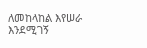ለመከላከል እየሠራ እንደሚገኝ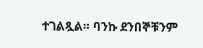ተገልጿል። ባንኩ ደንበኞቹንም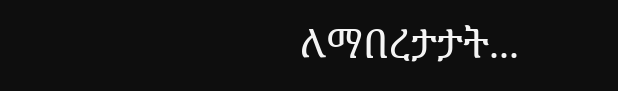ለማበረታታት...